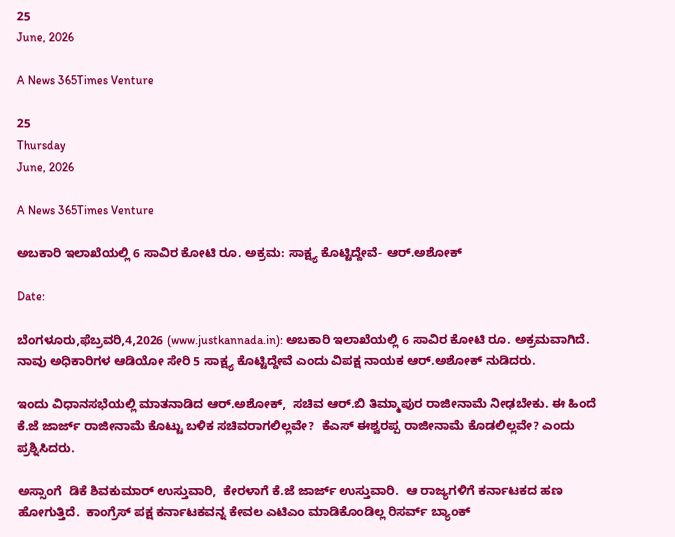25
June, 2026

A News 365Times Venture

25
Thursday
June, 2026

A News 365Times Venture

ಅಬಕಾರಿ ಇಲಾಖೆಯಲ್ಲಿ 6 ಸಾವಿರ ಕೋಟಿ ರೂ. ಅಕ್ರಮ: ಸಾಕ್ಷ್ಯ ಕೊಟ್ಟಿದ್ದೇವೆ- ಆರ್.ಅಶೋಕ್

Date:

ಬೆಂಗಳೂರು,ಫೆಬ್ರವರಿ,4,2026 (www.justkannada.in): ಅಬಕಾರಿ ಇಲಾಖೆಯಲ್ಲಿ 6 ಸಾವಿರ ಕೋಟಿ ರೂ. ಅಕ್ರಮವಾಗಿದೆ. ನಾವು ಅಧಿಕಾರಿಗಳ ಆಡಿಯೋ ಸೇರಿ 5 ಸಾಕ್ಷ್ಯ ಕೊಟ್ಟಿದ್ದೇವೆ ಎಂದು ವಿಪಕ್ಷ ನಾಯಕ ಆರ್.ಅಶೋಕ್ ನುಡಿದರು.

ಇಂದು ವಿಧಾನಸಭೆಯಲ್ಲಿ ಮಾತನಾಡಿದ ಆರ್.ಅಶೋಕ್,  ಸಚಿವ ಆರ್.ಬಿ ತಿಮ್ಮಾಪುರ ರಾಜೀನಾಮೆ ನೀಢಬೇಕು. ಈ ಹಿಂದೆ ಕೆ.ಜೆ ಜಾರ್ಜ್ ರಾಜೀನಾಮೆ ಕೊಟ್ಟು ಬಳಿಕ ಸಚಿವರಾಗಲಿಲ್ಲವೇ?  ಕೆಎಸ್ ಈಶ್ವರ‍ಪ್ಪ ರಾಜೀನಾಮೆ ಕೊಡಲಿಲ್ಲವೇ? ಎಂದು ಪ್ರಶ್ನಿಸಿದರು.

ಅಸ್ಸಾಂಗೆ  ಡಿಕೆ ಶಿವಕುಮಾರ್ ಉಸ್ತುವಾರಿ,  ಕೇರಳಾಗೆ ಕೆ.ಜೆ ಜಾರ್ಜ್ ಉಸ್ತುವಾರಿ.  ಆ ರಾಜ್ಯಗಳಿಗೆ ಕರ್ನಾಟಕದ ಹಣ ಹೋಗುತ್ತಿದೆ.  ಕಾಂಗ್ರೆಸ್ ಪಕ್ಷ ಕರ್ನಾಟಕವನ್ನ ಕೇವಲ ಎಟಿಎಂ ಮಾಡಿಕೊಂಡಿಲ್ಲ ರಿಸರ್ವ್ ಬ್ಯಾಂಕ್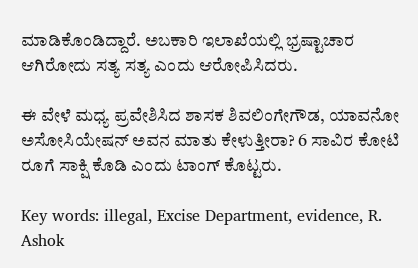ಮಾಡಿಕೊಂಡಿದ್ದಾರೆ. ಅಬಕಾರಿ ಇಲಾಖೆಯಲ್ಲಿ ಭ್ರಷ್ಟಾಚಾರ ಆಗಿರೋದು ಸತ್ಯ ಸತ್ಯ ಎಂದು ಆರೋಪಿಸಿದರು.

ಈ ವೇಳೆ ಮಧ್ಯ ಪ್ರವೇಶಿಸಿದ ಶಾಸಕ ಶಿವಲಿಂಗೇಗೌಡ, ಯಾವನೋ ಅಸೋಸಿಯೇಷನ್ ಅವನ ಮಾತು ಕೇಳುತ್ತೀರಾ? 6 ಸಾವಿರ ಕೋಟಿ ರೂಗೆ ಸಾಕ್ಷಿ ಕೊಡಿ ಎಂದು ಟಾಂಗ್ ಕೊಟ್ಟರು.

Key words: illegal, Excise Department, evidence, R. Ashok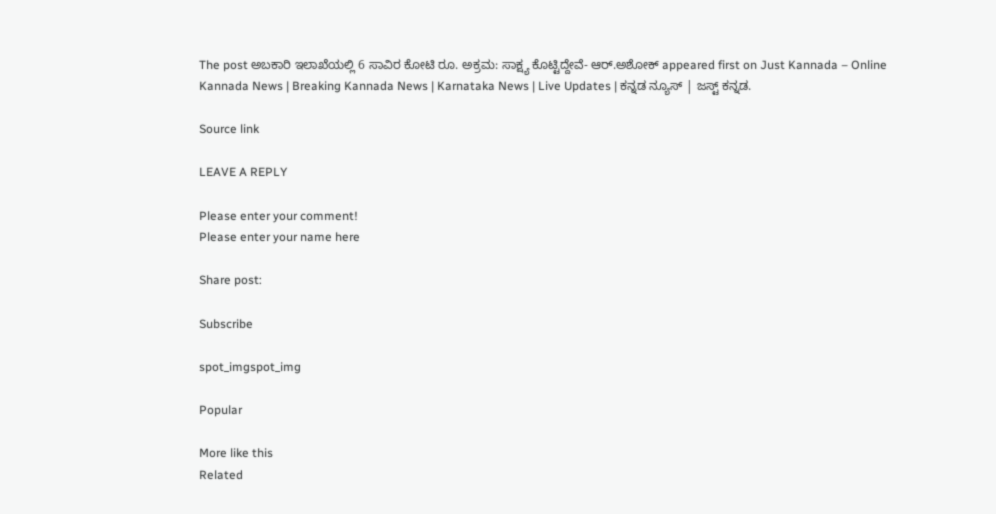The post ಅಬಕಾರಿ ಇಲಾಖೆಯಲ್ಲಿ 6 ಸಾವಿರ ಕೋಟಿ ರೂ. ಅಕ್ರಮ: ಸಾಕ್ಷ್ಯ ಕೊಟ್ಟಿದ್ದೇವೆ- ಆರ್.ಅಶೋಕ್ appeared first on Just Kannada – Online Kannada News | Breaking Kannada News | Karnataka News | Live Updates | ಕನ್ನಡ ನ್ಯೂಸ್ | ಜಸ್ಟ್ ಕನ್ನಡ.

Source link

LEAVE A REPLY

Please enter your comment!
Please enter your name here

Share post:

Subscribe

spot_imgspot_img

Popular

More like this
Related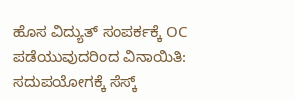ಹೊಸ ವಿದ್ಯುತ್ ಸಂಪರ್ಕಕ್ಕೆ OC ಪಡೆಯುವುದರಿಂದ ವಿನಾಯಿತಿ: ಸದುಪಯೋಗಕ್ಕೆ ಸೆಸ್ಕ್‌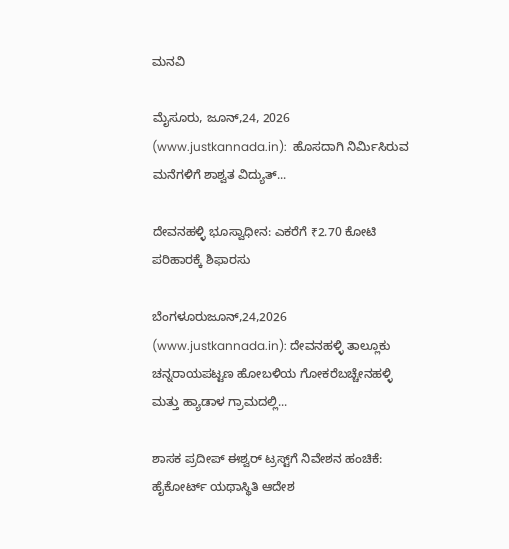ಮನವಿ

ಮೈಸೂರು, ಜೂನ್,24, 2026 (www.justkannada.in):  ಹೊಸದಾಗಿ ನಿರ್ಮಿಸಿರುವ ಮನೆಗಳಿಗೆ ಶಾಶ್ವತ ವಿದ್ಯುತ್...

ದೇವನಹಳ್ಳಿ ಭೂಸ್ವಾಧೀನ: ಎಕರೆಗೆ ₹2.70 ಕೋಟಿ ಪರಿಹಾರಕ್ಕೆ ಶಿಫಾರಸು

ಬೆಂಗಳೂರುಜೂನ್,24,2026 (www.justkannada.in): ದೇವನಹಳ್ಳಿ ತಾಲ್ಲೂಕು ಚನ್ನರಾಯಪಟ್ಟಣ ಹೋಬಳಿಯ ಗೋಕರೆಬಚ್ಚೇನಹಳ್ಳಿ ಮತ್ತು ಹ್ಯಾಡಾಳ ಗ್ರಾಮದಲ್ಲಿ...

ಶಾಸಕ ಪ್ರದೀಪ್ ಈಶ್ವರ್ ಟ್ರಸ್ಟ್‌ಗೆ ನಿವೇಶನ ಹಂಚಿಕೆ: ಹೈಕೋರ್ಟ್ ಯಥಾಸ್ಥಿತಿ ಆದೇಶ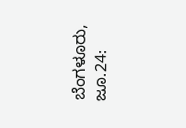ಬೆಂಗಳೂರು, ಜೂ.24: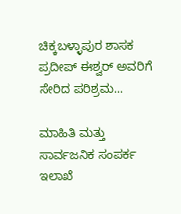ಚಿಕ್ಕಬಳ್ಳಾಪುರ ಶಾಸಕ ಪ್ರದೀಪ್ ಈಶ್ವರ್ ಅವರಿಗೆ ಸೇರಿದ ಪರಿಶ್ರಮ...

ಮಾಹಿತಿ ಮತ್ತು ಸಾರ್ವಜನಿಕ ಸಂಪರ್ಕ ಇಲಾಖೆ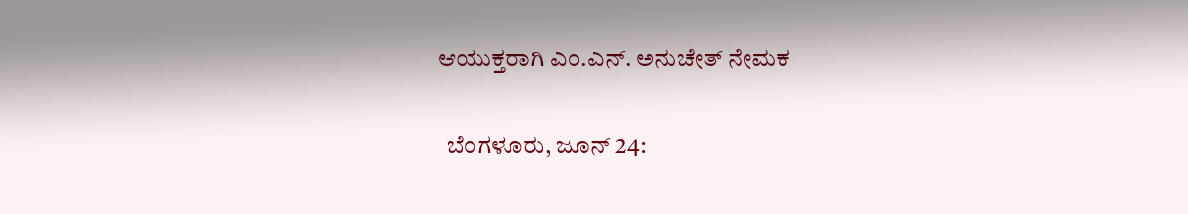ಆಯುಕ್ತರಾಗಿ ಎಂ.ಎನ್. ಅನುಚೇತ್ ನೇಮಕ

  ಬೆಂಗಳೂರು, ಜೂನ್ 24: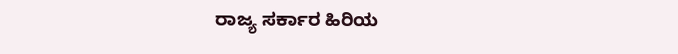ರಾಜ್ಯ ಸರ್ಕಾರ ಹಿರಿಯ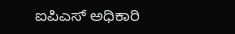ಐಪಿಎಸ್ ಅಧಿಕಾರಿ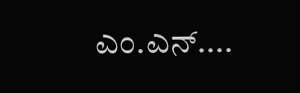ಎಂ.ಎನ್....